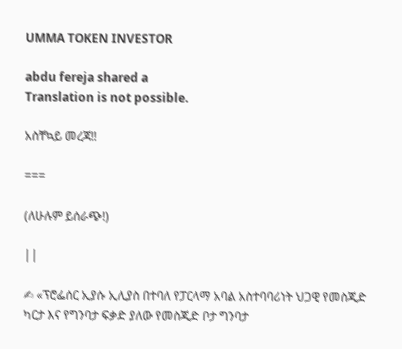UMMA TOKEN INVESTOR

abdu fereja shared a
Translation is not possible.

አስቸኳይ መረጃ‼

===

(ለሁሉም ይሰራጭ!)

||

✍ «ፕሮፌሰር ኢያሱ ኢሊያስ በተባለ የፓርላማ አባል አስተባባሪነት ህጋዊ የመስጂድ ካርታ እና የግንባታ ፍቃድ ያለው የመስጂድ ቦታ ግንባታ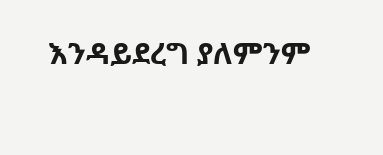እንዳይደረግ ያለምንም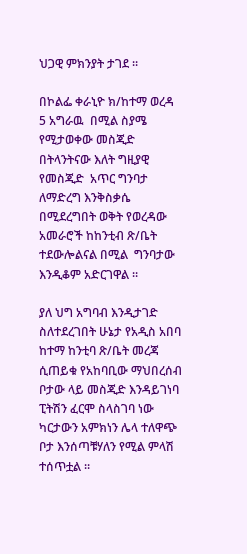ህጋዊ ምክንያት ታገደ ።

በኮልፌ ቀራኒዮ ክ/ከተማ ወረዳ 5 አግራዉ  በሚል ስያሜ የሚታወቀው መስጂድ በትላንትናው እለት ግዚያዊ የመስጂድ  አጥር ግንባታ ለማድረግ እንቅስቃሴ በሚደረግበት ወቅት የወረዳው አመራሮች ከከንቲብ ጽ/ቤት ተደውሎልናል በሚል  ግንባታው እንዲቆም አድርገዋል ።

ያለ ህግ አግባብ እንዲታገድ ስለተደረገበት ሁኔታ የአዲስ አበባ ከተማ ከንቲባ ጽ/ቤት መረጃ ሲጠይቁ የአከባቢው ማህበረሰብ ቦታው ላይ መስጂድ እንዳይገነባ ፒትሽን ፈርሞ ስላስገባ ነው ካርታውን አምክነን ሌላ ተለዋጭ ቦታ እንሰጣቹሃለን የሚል ምላሽ ተሰጥቷል ።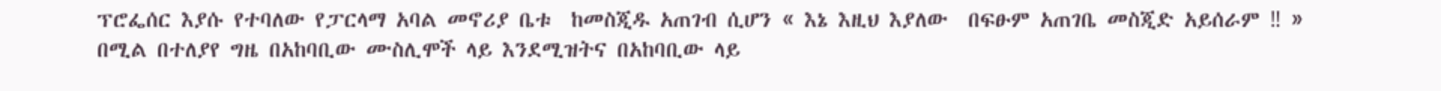ፕሮፌሰር እያሱ የተባለው የፓርላማ አባል መኖሪያ ቤቱ  ከመስጂዱ አጠገብ ሲሆን « እኔ እዚህ እያለው  በፍፁም አጠገቤ መስጂድ አይሰራም ‼ » በሚል በተለያየ ግዜ በአከባቢው ሙስሊሞች ላይ እንደሚዝትና በአከባቢው ላይ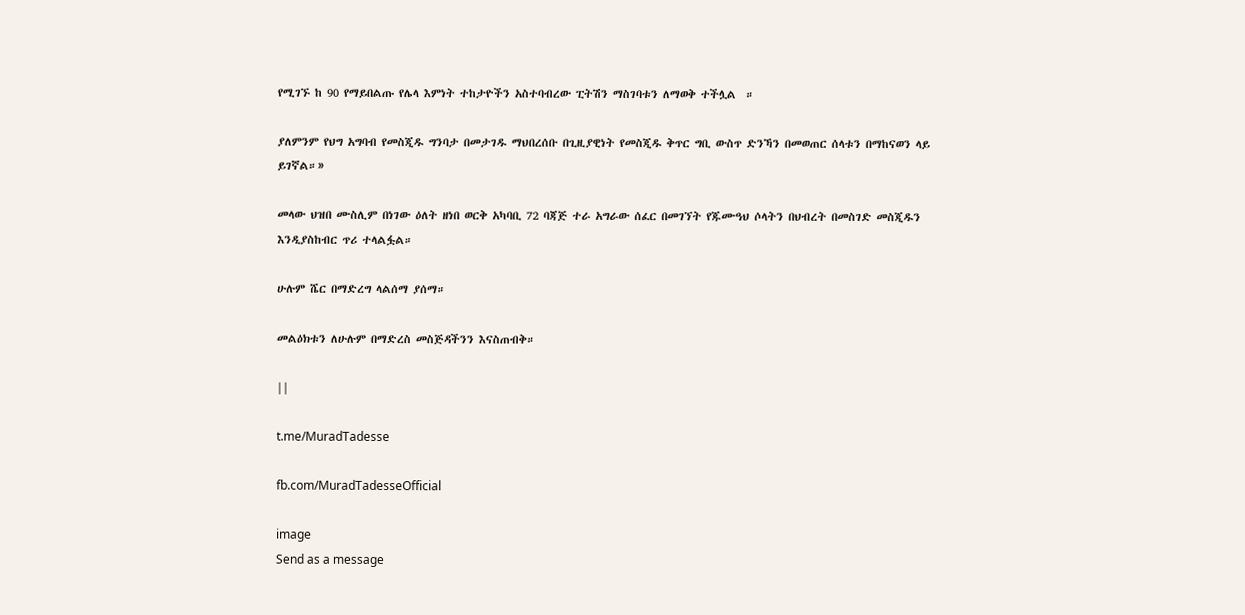የሚገኙ ከ 90 የማይበልጡ የሌላ እምነት ተከታዮችን አስተባብረው ፒትሽን ማስገባቱን ለማወቅ ተችሏል  ።

ያለምንም የህግ አግባብ የመስጂዱ ግንባታ በመታገዱ ማህበረሰቡ በጊዚያዊነት የመስጂዱ ቅጥር ግቢ ውስጥ ድንኻን በመወጠር ሰላቱን በማከናወን ላይ ይገኛል።»

መላው ህዝበ ሙስሊም በነገው ዕለት ዘነበ ወርቅ አካባቢ 72 ባጃጅ ተራ አግራው ሰፈር በመገኘት የጁሙዓህ ሶላትን በህብረት በመስገድ መስጂዱን እንዲያስከብር ጥሪ ተላልፏል።

ሁሉም ሼር በማድረግ ላልሰማ ያሰማ።

መልዕክቱን ለሁሉም በማድረስ መስጅዳችንን እናስጠብቅ።

||

t.me/MuradTadesse

fb.com/MuradTadesseOfficial

image
Send as a message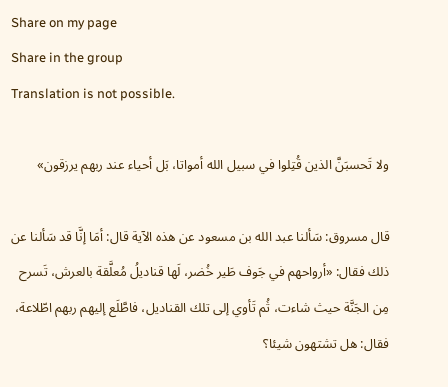Share on my page
Share in the group
Translation is not possible.

ولا تَحسبَنَّ الذين قُتِلوا في سبيل الله أمواتا، بَل أحياء عند ربهم يرزقون»

قال مسروق: سَألنا عبد الله بن مسعود عن هذه الآية قال: أمَا إنَّا قد سَألنا عن ذلك فقال: «أرواحهم في جَوف طَير خُضر، لَها قناديلُ مُعلَّقة بالعرش، تَسرح مِن الجَنَّة حيث شاءت، ثُم تَأوي إلى تلك القناديل، فاطَّلَع إليهم ربهم اطّلاعة، فقال: هل تشتهون شيئا؟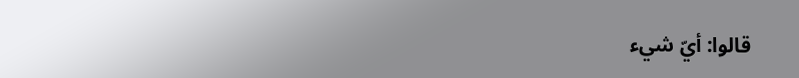قالوا: أيّ شيء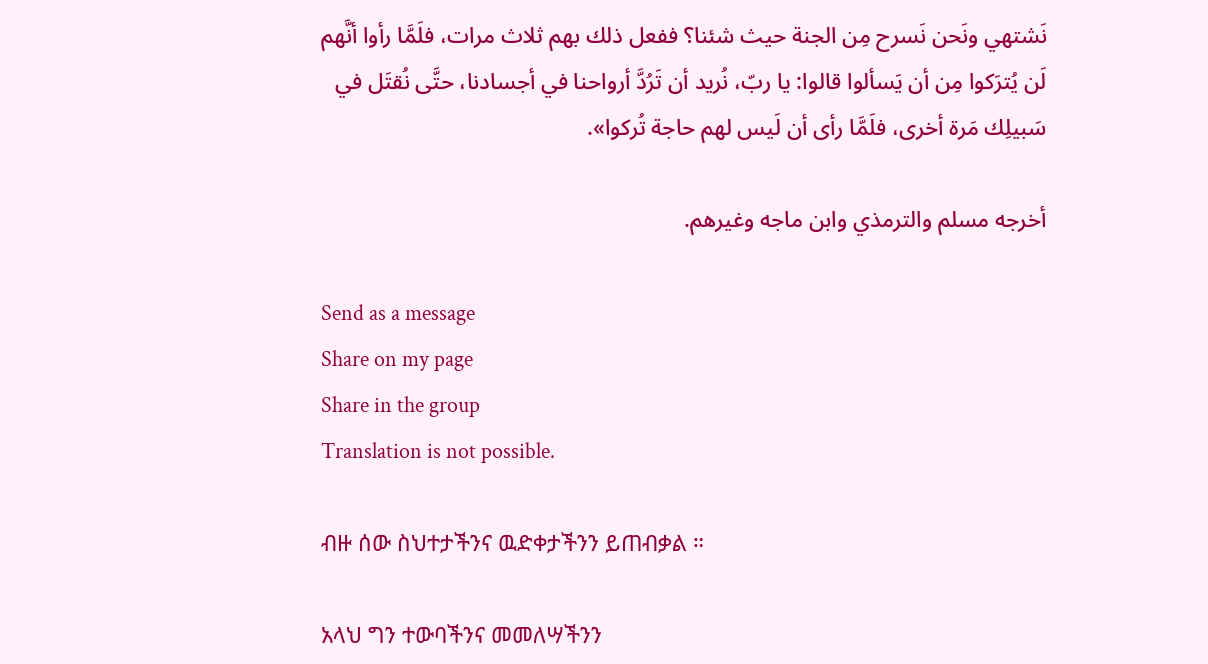نَشتهي ونَحن نَسرح مِن الجنة حيث شئنا؟ ففعل ذلك بهم ثلاث مرات، فلَمَّا رأوا أنَّهم لَن يُترَكوا مِن أن يَسألوا قالوا: يا ربّ، نُريد أن تَرُدَّ أرواحنا في أجسادنا، حتَّى نُقتَل في سَبيلِك مَرة أخرى، فلَمَّا رأى أن لَيس لهم حاجة تُركوا».

أخرجه مسلم والترمذي وابن ماجه وغيرهم.

Send as a message
Share on my page
Share in the group
Translation is not possible.

ብዙ ሰው ስህተታችንና ዉድቀታችንን ይጠብቃል ።

አላህ ግን ተውባችንና መመለሣችንን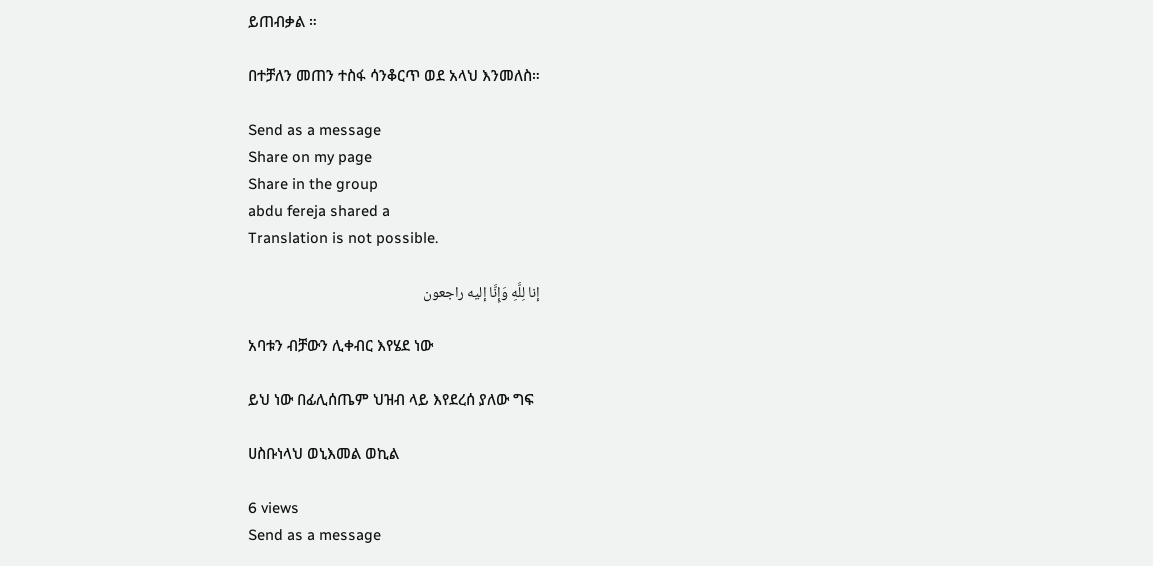ይጠብቃል ።

በተቻለን መጠን ተስፋ ሳንቆርጥ ወደ አላህ እንመለስ።

Send as a message
Share on my page
Share in the group
abdu fereja shared a
Translation is not possible.

إنا لِلَّهِ وَإِنَّا إليه راجعون

አባቱን ብቻውን ሊቀብር እየሄደ ነው

ይህ ነው በፊሊሰጤም ህዝብ ላይ እየደረሰ ያለው ግፍ

ሀስቡነላህ ወኒእመል ወኪል

6 views
Send as a message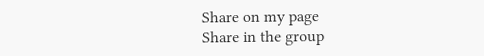Share on my page
Share in the group